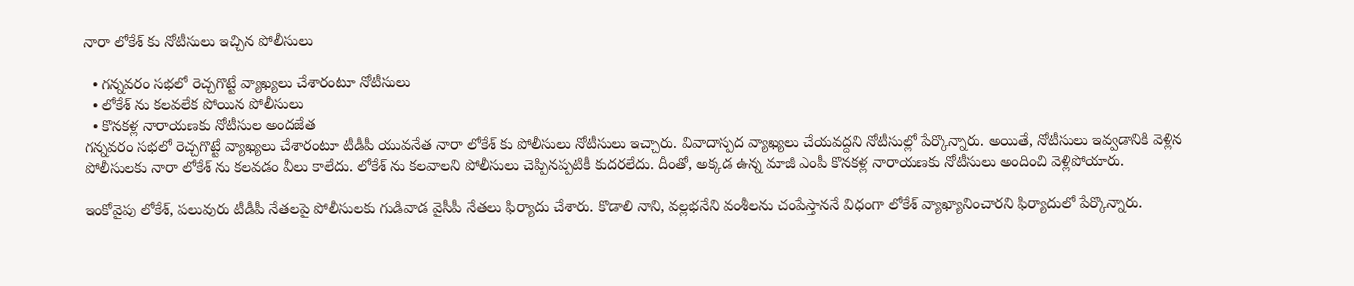నారా లోకేశ్ కు నోటీసులు ఇచ్చిన పోలీసులు

  • గన్నవరం సభలో రెచ్చగొట్టే వ్యాఖ్యలు చేశారంటూ నోటీసులు
  • లోకేశ్ ను కలవలేక పోయిన పోలీసులు
  • కొనకళ్ల నారాయణకు నోటీసుల అందజేత
గన్నవరం సభలో రెచ్చగొట్టే వ్యాఖ్యలు చేశారంటూ టీడీపీ యువనేత నారా లోకేశ్ కు పోలీసులు నోటీసులు ఇచ్చారు. వివాదాస్పద వ్యాఖ్యలు చేయవద్దని నోటీసుల్లో పేర్కొన్నారు. అయితే, నోటీసులు ఇవ్వడానికి వెళ్లిన పోలీసులకు నారా లోకేశ్ ను కలవడం వీలు కాలేదు. లోకేశ్ ను కలవాలని పోలీసులు చెప్పినప్పటికీ కుదరలేదు. దీంతో, అక్కడ ఉన్న మాజీ ఎంపీ కొనకళ్ల నారాయణకు నోటీసులు అందించి వెళ్లిపోయారు.

ఇంకోవైపు లోకేశ్, పలువురు టీడీపీ నేతలపై పోలీసులకు గుడివాడ వైసీపీ నేతలు ఫిర్యాదు చేశారు. కొడాలి నాని, వల్లభనేని వంశీలను చంపేస్తాననే విధంగా లోకేశ్ వ్యాఖ్యానించారని ఫిర్యాదులో పేర్కొన్నారు.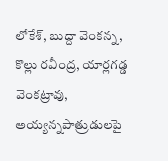లోకేశ్, బుద్దా వెంకన్న, కొల్లు రవీంద్ర, యార్లగడ్డ వెంకట్రావు, అయ్యన్నపాత్రుడులపై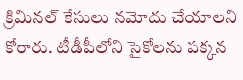క్రిమినల్ కేసులు నమోదు చేయాలని కోరారు. టీడీపీలోని సైకోలను పక్కన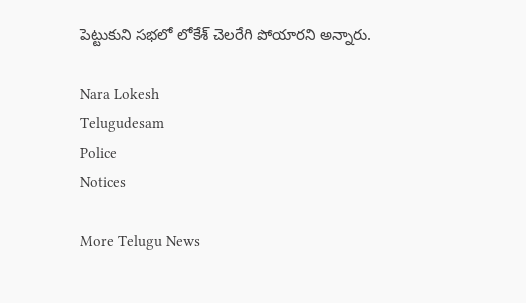పెట్టుకుని సభలో లోకేశ్ చెలరేగి పోయారని అన్నారు.

Nara Lokesh
Telugudesam
Police
Notices

More Telugu News